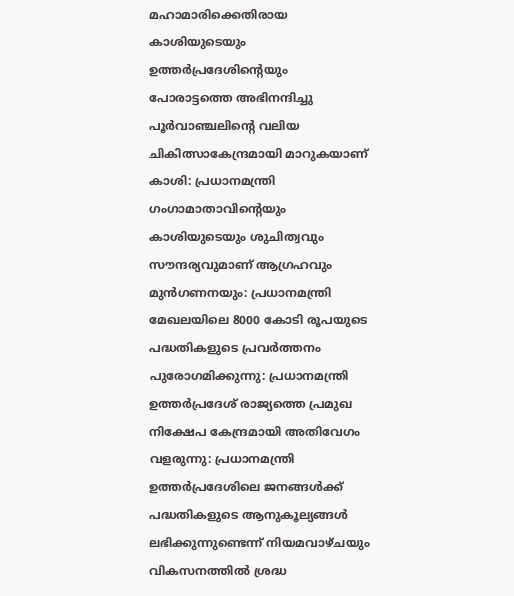മഹാമാരിക്കെതിരായ കാശിയുടെയും ഉത്തര്‍പ്രദേശിന്റെയും പോരാട്ടത്തെ അഭിനന്ദിച്ചു
പൂര്‍വാഞ്ചലിന്റെ വലിയ ചികിത്സാകേന്ദ്രമായി മാറുകയാണ് കാശി: പ്രധാനമന്ത്രി
ഗംഗാമാതാവിന്റെയും കാശിയുടെയും ശുചിത്വവും സൗന്ദര്യവുമാണ് ആഗ്രഹവും മുന്‍ഗണനയും: പ്രധാനമന്ത്രി
മേഖലയിലെ 8000 കോടി രൂപയുടെ പദ്ധതികളുടെ പ്രവര്‍ത്തനം പുരോഗമിക്കുന്നു: പ്രധാനമന്ത്രി
ഉത്തര്‍പ്രദേശ് രാജ്യത്തെ പ്രമുഖ നിക്ഷേപ കേന്ദ്രമായി അതിവേഗം വളരുന്നു: പ്രധാനമന്ത്രി
ഉത്തര്‍പ്രദേശിലെ ജനങ്ങള്‍ക്ക് പദ്ധതികളുടെ ആനുകൂല്യങ്ങള്‍ ലഭിക്കുന്നുണ്ടെന്ന് നിയമവാഴ്ചയും വികസനത്തില്‍ ശ്രദ്ധ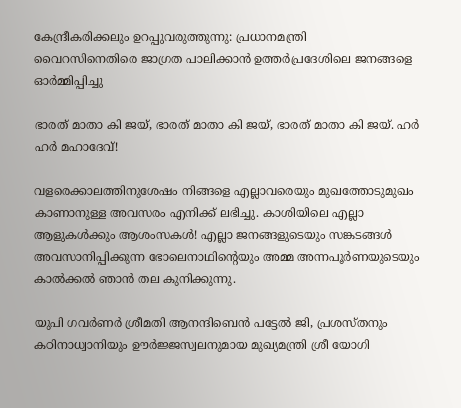കേന്ദ്രീകരിക്കലും ഉറപ്പുവരുത്തുന്നു: പ്രധാനമന്ത്രി
വൈറസിനെതിരെ ജാഗ്രത പാലിക്കാന്‍ ഉത്തര്‍പ്രദേശിലെ ജനങ്ങളെ ഓര്‍മ്മിപ്പിച്ചു

ഭാരത് മാതാ കി ജയ്, ഭാരത് മാതാ കി ജയ്, ഭാരത് മാതാ കി ജയ്. ഹര്‍ ഹര്‍ മഹാദേവ്!

വളരെക്കാലത്തിനുശേഷം നിങ്ങളെ എല്ലാവരെയും മുഖത്തോടുമുഖം കാണാനുള്ള അവസരം എനിക്ക് ലഭിച്ചു. കാശിയിലെ എല്ലാ ആളുകള്‍ക്കും ആശംസകള്‍! എല്ലാ ജനങ്ങളുടെയും സങ്കടങ്ങള്‍ അവസാനിപ്പിക്കുന്ന ഭോലെനാഥിന്റെയും അമ്മ അന്നപൂര്‍ണയുടെയും കാല്‍ക്കല്‍ ഞാന്‍ തല കുനിക്കുന്നു.

യുപി ഗവര്‍ണര്‍ ശ്രീമതി ആനന്ദിബെന്‍ പട്ടേല്‍ ജി, പ്രശസ്തനും കഠിനാധ്വാനിയും ഊര്‍ജ്ജസ്വലനുമായ മുഖ്യമന്ത്രി ശ്രീ യോഗി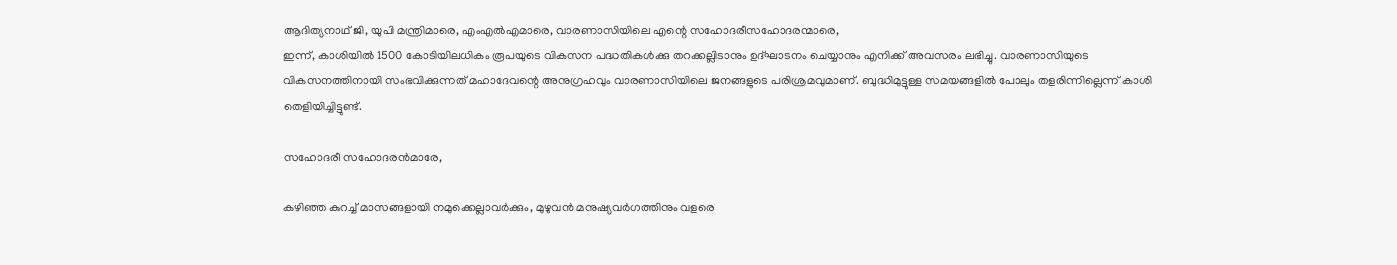ആദിത്യനാഥ് ജി, യുപി മന്ത്രിമാരെ, എംഎല്‍എമാരെ, വാരണാസിയിലെ എന്റെ സഹോദരീസഹോദരന്മാരെ,
ഇന്ന്, കാശിയില്‍ 1500 കോടിയിലധികം രൂപയുടെ വികസന പദ്ധതികള്‍ക്കു തറക്കല്ലിടാനും ഉദ്ഘാടനം ചെയ്യാനും എനിക്ക് അവസരം ലഭിച്ചു. വാരണാസിയുടെ വികസനത്തിനായി സംഭവിക്കുന്നത് മഹാദേവന്റെ അനുഗ്രഹവും വാരണാസിയിലെ ജനങ്ങളുടെ പരിശ്രമവുമാണ്. ബുദ്ധിമുട്ടുള്ള സമയങ്ങളില്‍ പോലും തളരിന്നില്ലെന്ന് കാശി തെളിയിച്ചിട്ടുണ്ട്.

സഹോദരീ സഹോദരന്‍മാരേ,

കഴിഞ്ഞ കുറച്ച് മാസങ്ങളായി നമുക്കെല്ലാവര്‍ക്കും, മുഴുവന്‍ മനുഷ്യവര്‍ഗത്തിനും വളരെ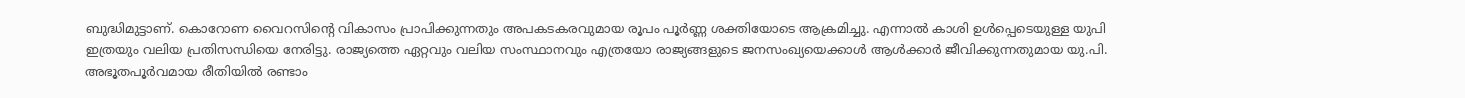ബുദ്ധിമുട്ടാണ്. കൊറോണ വൈറസിന്റെ വികാസം പ്രാപിക്കുന്നതും അപകടകരവുമായ രൂപം പൂര്‍ണ്ണ ശക്തിയോടെ ആക്രമിച്ചു. എന്നാല്‍ കാശി ഉള്‍പ്പെടെയുള്ള യുപി ഇത്രയും വലിയ പ്രതിസന്ധിയെ നേരിട്ടു. രാജ്യത്തെ ഏറ്റവും വലിയ സംസ്ഥാനവും എത്രയോ രാജ്യങ്ങളുടെ ജനസംഖ്യയെക്കാള്‍ ആള്‍ക്കാര്‍ ജീവിക്കുന്നതുമായ യു.പി. അഭൂതപൂര്‍വമായ രീതിയില്‍ രണ്ടാം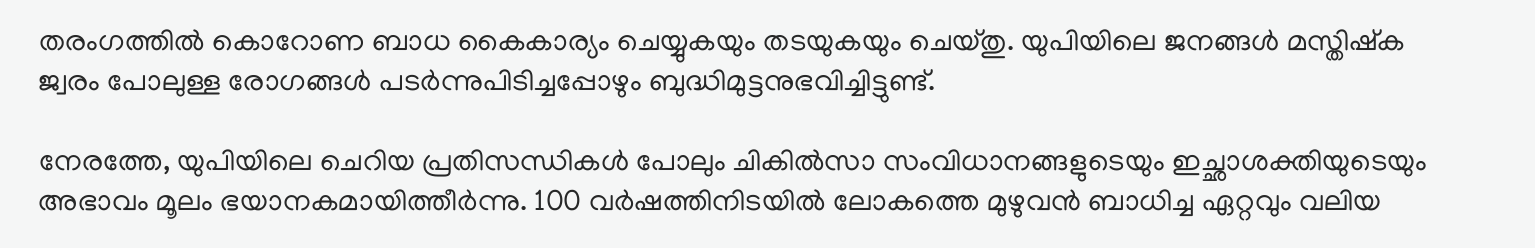തരംഗത്തില്‍ കൊറോണ ബാധ കൈകാര്യം ചെയ്യുകയും തടയുകയും ചെയ്തു. യുപിയിലെ ജനങ്ങള്‍ മസ്തിഷ്‌ക ജ്വരം പോലുള്ള രോഗങ്ങള്‍ പടര്‍ന്നുപിടിച്ചപ്പോഴും ബുദ്ധിമുട്ടനുഭവിച്ചിട്ടുണ്ട്.

നേരത്തേ, യുപിയിലെ ചെറിയ പ്രതിസന്ധികള്‍ പോലും ചികില്‍സാ സംവിധാനങ്ങളുടെയും ഇച്ഛാശക്തിയുടെയും അഭാവം മൂലം ഭയാനകമായിത്തീര്‍ന്നു. 100 വര്‍ഷത്തിനിടയില്‍ ലോകത്തെ മുഴുവന്‍ ബാധിച്ച ഏറ്റവും വലിയ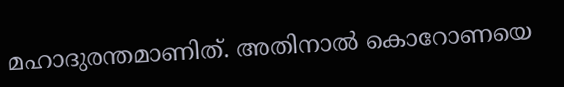മഹാദുരന്തമാണിത്. അതിനാല്‍ കൊറോണയെ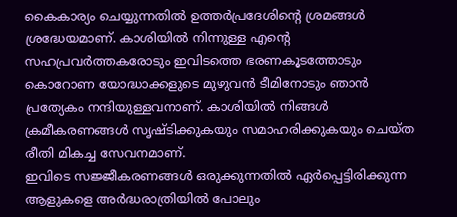കൈകാര്യം ചെയ്യുന്നതില്‍ ഉത്തര്‍പ്രദേശിന്റെ ശ്രമങ്ങള്‍ ശ്രദ്ധേയമാണ്. കാശിയില്‍ നിന്നുള്ള എന്റെ സഹപ്രവര്‍ത്തകരോടും ഇവിടത്തെ ഭരണകൂടത്തോടും കൊറോണ യോദ്ധാക്കളുടെ മുഴുവന്‍ ടീമിനോടും ഞാന്‍ പ്രത്യേകം നന്ദിയുള്ളവനാണ്. കാശിയില്‍ നിങ്ങള്‍  ക്രമീകരണങ്ങള്‍ സൃഷ്ടിക്കുകയും സമാഹരിക്കുകയും ചെയ്ത രീതി മികച്ച സേവനമാണ്.
ഇവിടെ സജ്ജീകരണങ്ങള്‍ ഒരുക്കുന്നതില്‍ ഏര്‍പ്പെട്ടിരിക്കുന്ന ആളുകളെ അര്‍ദ്ധരാത്രിയില്‍ പോലും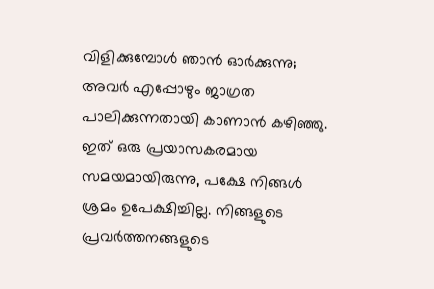വിളിക്കുമ്പോള്‍ ഞാന്‍ ഓര്‍ക്കുന്നു; അവര്‍ എപ്പോഴും ജാഗ്രത പാലിക്കുന്നതായി കാണാന്‍ കഴിഞ്ഞു. ഇത് ഒരു പ്രയാസകരമായ സമയമായിരുന്നു, പക്ഷേ നിങ്ങള്‍ ശ്രമം ഉപേക്ഷിച്ചില്ല. നിങ്ങളുടെ പ്രവര്‍ത്തനങ്ങളുടെ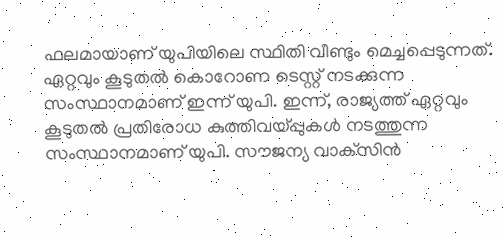ഫലമായാണ് യുപിയിലെ സ്ഥിതി വീണ്ടും മെച്ചപ്പെടുന്നത്.
ഏറ്റവും കൂടുതല്‍ കൊറോണ ടെസ്റ്റ് നടക്കുന്ന സംസ്ഥാനമാണ് ഇന്ന് യുപി. ഇന്ന്, രാജ്യത്ത് ഏറ്റവും കൂടുതല്‍ പ്രതിരോധ കുത്തിവയ്പ്പുകള്‍ നടത്തുന്ന സംസ്ഥാനമാണ് യുപി. സൗജന്യ വാക്‌സിന്‍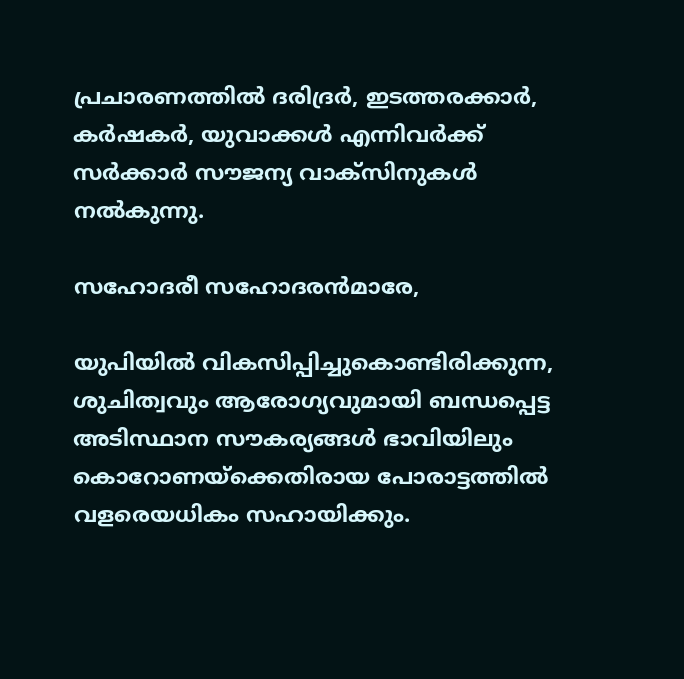പ്രചാരണത്തില്‍ ദരിദ്രര്‍, ഇടത്തരക്കാര്‍, കര്‍ഷകര്‍, യുവാക്കള്‍ എന്നിവര്‍ക്ക് സര്‍ക്കാര്‍ സൗജന്യ വാക്‌സിനുകള്‍ നല്‍കുന്നു.

സഹോദരീ സഹോദരന്‍മാരേ,

യുപിയില്‍ വികസിപ്പിച്ചുകൊണ്ടിരിക്കുന്ന, ശുചിത്വവും ആരോഗ്യവുമായി ബന്ധപ്പെട്ട അടിസ്ഥാന സൗകര്യങ്ങള്‍ ഭാവിയിലും കൊറോണയ്ക്കെതിരായ പോരാട്ടത്തില്‍ വളരെയധികം സഹായിക്കും.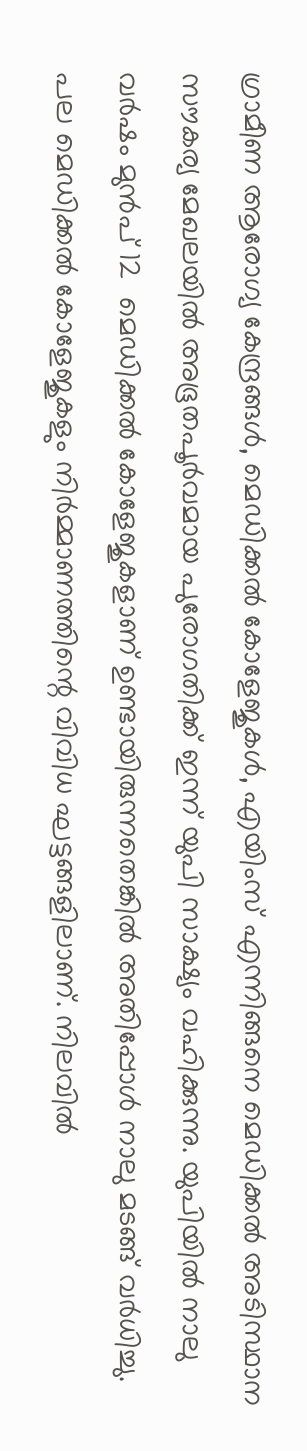ഗ്രാമീണ ആരോഗ്യ കേന്ദ്രങ്ങള്‍, മെഡിക്കല്‍ കോളേജുകള്‍, എയിംസ് എന്നിങ്ങനെ മെഡിക്കല്‍ അടിസ്ഥാന സൗകര്യ മേഖലയില്‍ അഭൂതപൂര്‍വമായ പുരോഗതിക്ക് ഇന്ന് യുപി സാക്ഷ്യം വഹിക്കുന്നു. യുപിയില്‍ നാലു വര്‍ഷം മുന്‍പ് 12  മെഡിക്കല്‍ കോളേജുകളാണ് ഉണ്ടായിരുന്നതെങ്കില്‍ അതിപ്പോള്‍ നാലു മടങ്ങ് വര്‍ധിച്ചു. പല മെഡിക്കല്‍ കോളേജുകളും നിര്‍മ്മാണത്തിന്റെ വിവിധ ഘട്ടങ്ങളിലാണ്. നിലവില്‍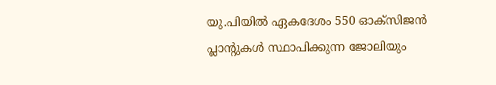യു.പിയില്‍ ഏകദേശം 550 ഓക്‌സിജന്‍ പ്ലാന്റുകള്‍ സ്ഥാപിക്കുന്ന ജോലിയും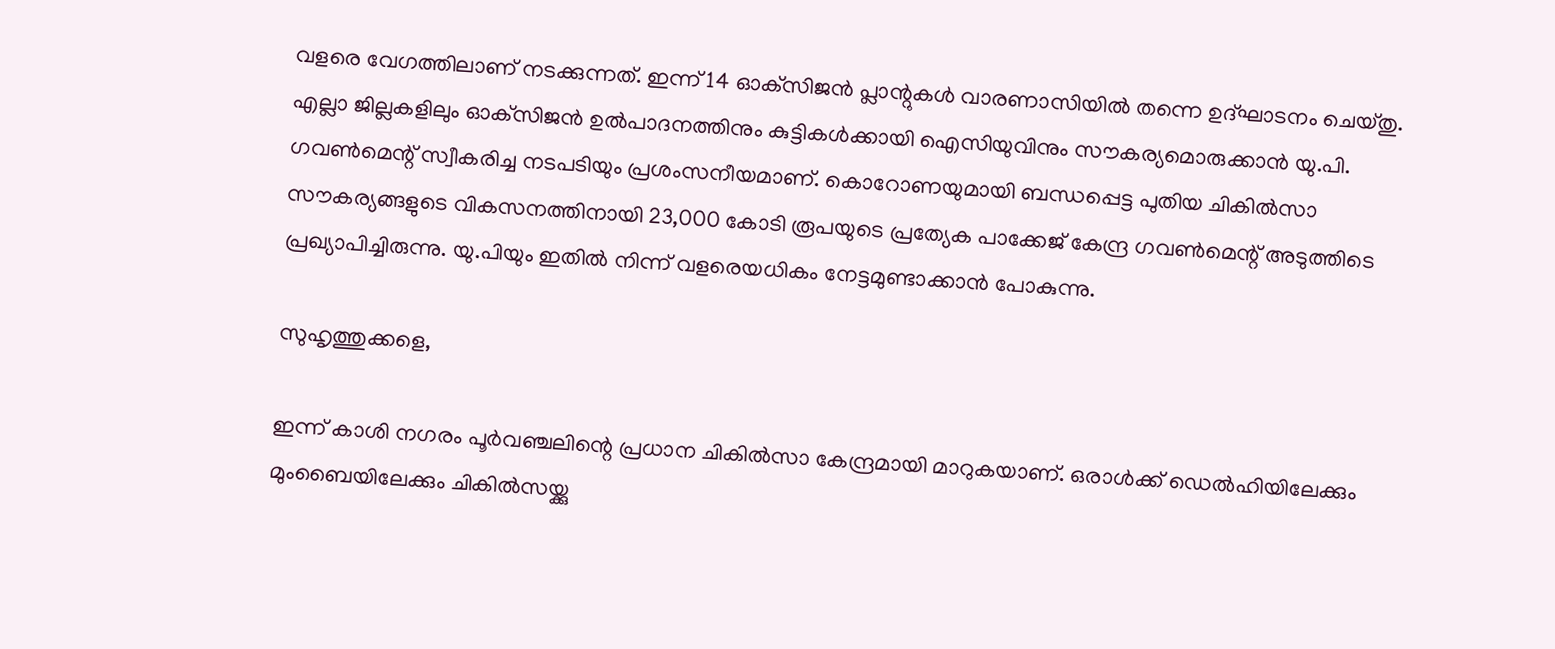വളരെ വേഗത്തിലാണ് നടക്കുന്നത്. ഇന്ന് 14 ഓക്‌സിജന്‍ പ്ലാന്റുകള്‍ വാരണാസിയില്‍ തന്നെ ഉദ്ഘാടനം ചെയ്തു. എല്ലാ ജില്ലകളിലും ഓക്‌സിജന്‍ ഉല്‍പാദനത്തിനും കുട്ടികള്‍ക്കായി ഐസിയുവിനും സൗകര്യമൊരുക്കാന്‍ യു.പി. ഗവണ്‍മെന്റ് സ്വീകരിച്ച നടപടിയും പ്രശംസനീയമാണ്. കൊറോണയുമായി ബന്ധപ്പെട്ട പുതിയ ചികില്‍സാ സൗകര്യങ്ങളുടെ വികസനത്തിനായി 23,000 കോടി രൂപയുടെ പ്രത്യേക പാക്കേജ് കേന്ദ്ര ഗവണ്‍മെന്റ് അടുത്തിടെ പ്രഖ്യാപിച്ചിരുന്നു. യു.പിയും ഇതില്‍ നിന്ന് വളരെയധികം നേട്ടമുണ്ടാക്കാന്‍ പോകുന്നു.

സുഹൃത്തുക്കളെ,

ഇന്ന് കാശി നഗരം പൂര്‍വഞ്ചലിന്റെ പ്രധാന ചികില്‍സാ കേന്ദ്രമായി മാറുകയാണ്. ഒരാള്‍ക്ക് ഡെല്‍ഹിയിലേക്കും മുംബൈയിലേക്കും ചികില്‍സയ്ക്കു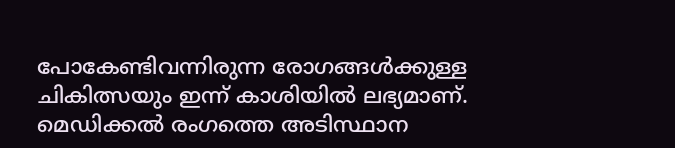പോകേണ്ടിവന്നിരുന്ന രോഗങ്ങള്‍ക്കുള്ള ചികിത്സയും ഇന്ന് കാശിയില്‍ ലഭ്യമാണ്. മെഡിക്കല്‍ രംഗത്തെ അടിസ്ഥാന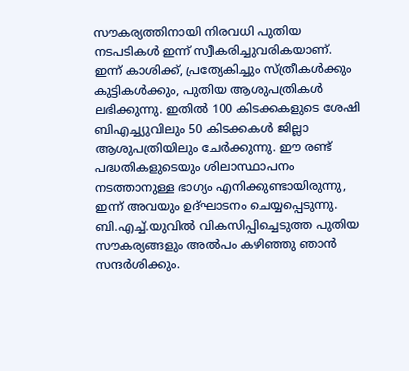സൗകര്യത്തിനായി നിരവധി പുതിയ നടപടികള്‍ ഇന്ന് സ്വീകരിച്ചുവരികയാണ്. ഇന്ന് കാശിക്ക്, പ്രത്യേകിച്ചും സ്ത്രീകള്‍ക്കും കുട്ടികള്‍ക്കും, പുതിയ ആശുപത്രികള്‍ ലഭിക്കുന്നു. ഇതില്‍ 100 കിടക്കകളുടെ ശേഷി ബിഎച്ച്യുവിലും 50 കിടക്കകള്‍ ജില്ലാ ആശുപത്രിയിലും ചേര്‍ക്കുന്നു. ഈ രണ്ട് പദ്ധതികളുടെയും ശിലാസ്ഥാപനം നടത്താനുള്ള ഭാഗ്യം എനിക്കുണ്ടായിരുന്നു, ഇന്ന് അവയും ഉദ്ഘാടനം ചെയ്യപ്പെടുന്നു. ബി.എച്ച്.യുവില്‍ വികസിപ്പിച്ചെടുത്ത പുതിയ സൗകര്യങ്ങളും അല്‍പം കഴിഞ്ഞു ഞാന്‍ സന്ദര്‍ശിക്കും.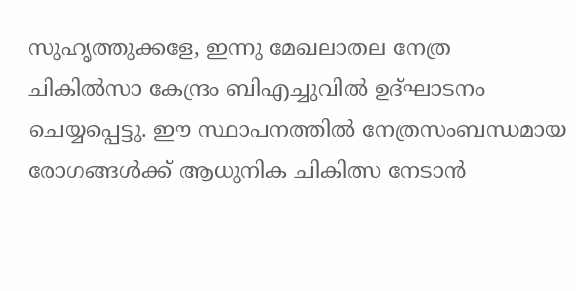സുഹൃത്തുക്കളേ, ഇന്നു മേഖലാതല നേത്ര ചികില്‍സാ കേന്ദ്രം ബിഎച്ചുവില്‍ ഉദ്ഘാടനം ചെയ്യപ്പെട്ടു. ഈ സ്ഥാപനത്തില്‍ നേത്രസംബന്ധമായ രോഗങ്ങള്‍ക്ക് ആധുനിക ചികിത്സ നേടാന്‍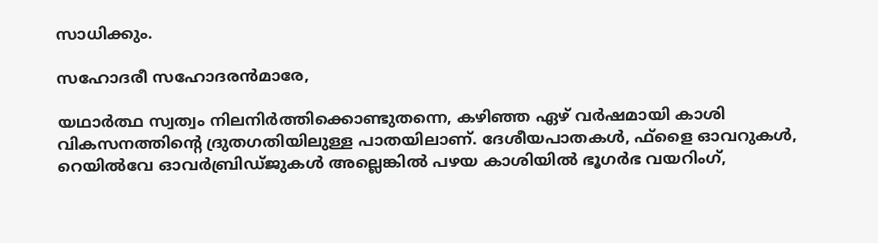സാധിക്കും.

സഹോദരീ സഹോദരന്‍മാരേ,

യഥാര്‍ത്ഥ സ്വത്വം നിലനിര്‍ത്തിക്കൊണ്ടുതന്നെ, കഴിഞ്ഞ ഏഴ് വര്‍ഷമായി കാശി വികസനത്തിന്റെ ദ്രുതഗതിയിലുള്ള പാതയിലാണ്. ദേശീയപാതകള്‍, ഫ്‌ളൈ ഓവറുകള്‍, റെയില്‍വേ ഓവര്‍ബ്രിഡ്ജുകള്‍ അല്ലെങ്കില്‍ പഴയ കാശിയില്‍ ഭൂഗര്‍ഭ വയറിംഗ്,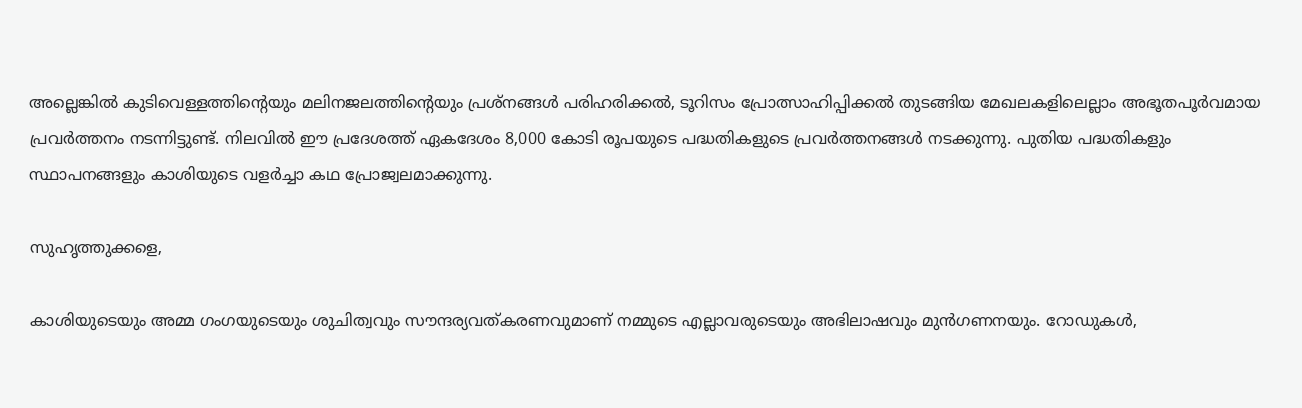അല്ലെങ്കില്‍ കുടിവെള്ളത്തിന്റെയും മലിനജലത്തിന്റെയും പ്രശ്‌നങ്ങള്‍ പരിഹരിക്കല്‍, ടൂറിസം പ്രോത്സാഹിപ്പിക്കല്‍ തുടങ്ങിയ മേഖലകളിലെല്ലാം അഭൂതപൂര്‍വമായ പ്രവര്‍ത്തനം നടന്നിട്ടുണ്ട്. നിലവില്‍ ഈ പ്രദേശത്ത് ഏകദേശം 8,000 കോടി രൂപയുടെ പദ്ധതികളുടെ പ്രവര്‍ത്തനങ്ങള്‍ നടക്കുന്നു. പുതിയ പദ്ധതികളും സ്ഥാപനങ്ങളും കാശിയുടെ വളര്‍ച്ചാ കഥ പ്രോജ്വലമാക്കുന്നു.

സുഹൃത്തുക്കളെ,

കാശിയുടെയും അമ്മ ഗംഗയുടെയും ശുചിത്വവും സൗന്ദര്യവത്കരണവുമാണ് നമ്മുടെ എല്ലാവരുടെയും അഭിലാഷവും മുന്‍ഗണനയും. റോഡുകള്‍,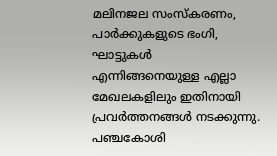മലിനജല സംസ്‌കരണം, പാര്‍ക്കുകളുടെ ഭംഗി, ഘാട്ടുകള്‍ എന്നിങ്ങനെയുള്ള എല്ലാ മേഖലകളിലും ഇതിനായി പ്രവര്‍ത്തനങ്ങള്‍ നടക്കുന്നു. പഞ്ചകോശി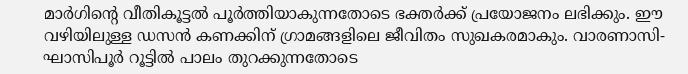മാര്‍ഗിന്റെ വീതികൂട്ടല്‍ പൂര്‍ത്തിയാകുന്നതോടെ ഭക്തര്‍ക്ക് പ്രയോജനം ലഭിക്കും. ഈ വഴിയിലുള്ള ഡസന്‍ കണക്കിന് ഗ്രാമങ്ങളിലെ ജീവിതം സുഖകരമാകും. വാരണാസി-ഘാസിപൂര്‍ റൂട്ടില്‍ പാലം തുറക്കുന്നതോടെ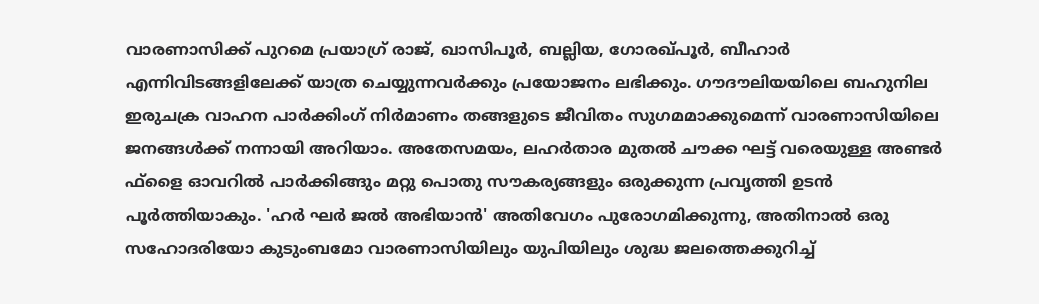വാരണാസിക്ക് പുറമെ പ്രയാഗ്ര് രാജ്, ഖാസിപൂര്‍, ബല്ലിയ, ഗോരഖ്പൂര്‍, ബീഹാര്‍ എന്നിവിടങ്ങളിലേക്ക് യാത്ര ചെയ്യുന്നവര്‍ക്കും പ്രയോജനം ലഭിക്കും. ഗൗദൗലിയയിലെ ബഹുനില ഇരുചക്ര വാഹന പാര്‍ക്കിംഗ് നിര്‍മാണം തങ്ങളുടെ ജീവിതം സുഗമമാക്കുമെന്ന് വാരണാസിയിലെ ജനങ്ങള്‍ക്ക് നന്നായി അറിയാം. അതേസമയം, ലഹര്‍താര മുതല്‍ ചൗക്ക ഘട്ട് വരെയുള്ള അണ്ടര്‍ ഫ്‌ളൈ ഓവറില്‍ പാര്‍ക്കിങ്ങും മറ്റു പൊതു സൗകര്യങ്ങളും ഒരുക്കുന്ന പ്രവൃത്തി ഉടന്‍ പൂര്‍ത്തിയാകും. 'ഹര്‍ ഘര്‍ ജല്‍ അഭിയാന്‍' അതിവേഗം പുരോഗമിക്കുന്നു, അതിനാല്‍ ഒരു സഹോദരിയോ കുടുംബമോ വാരണാസിയിലും യുപിയിലും ശുദ്ധ ജലത്തെക്കുറിച്ച്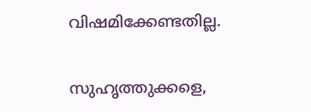വിഷമിക്കേണ്ടതില്ല.

സുഹൃത്തുക്കളെ,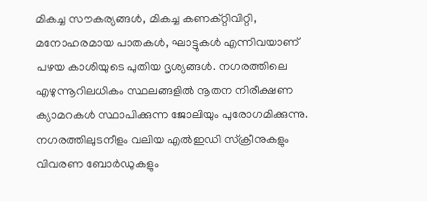മികച്ച സൗകര്യങ്ങള്‍, മികച്ച കണക്റ്റിവിറ്റി, മനോഹരമായ പാതകള്‍, ഘാട്ടുകള്‍ എന്നിവയാണ് പഴയ കാശിയുടെ പുതിയ ദൃശ്യങ്ങള്‍. നഗരത്തിലെ എഴുന്നൂറിലധികം സ്ഥലങ്ങളില്‍ നൂതന നിരീക്ഷണ ക്യാമറകള്‍ സ്ഥാപിക്കുന്ന ജോലിയും പുരോഗമിക്കുന്നു. നഗരത്തിലുടനീളം വലിയ എല്‍ഇഡി സ്‌ക്രീനുകളും വിവരണ ബോര്‍ഡുകളും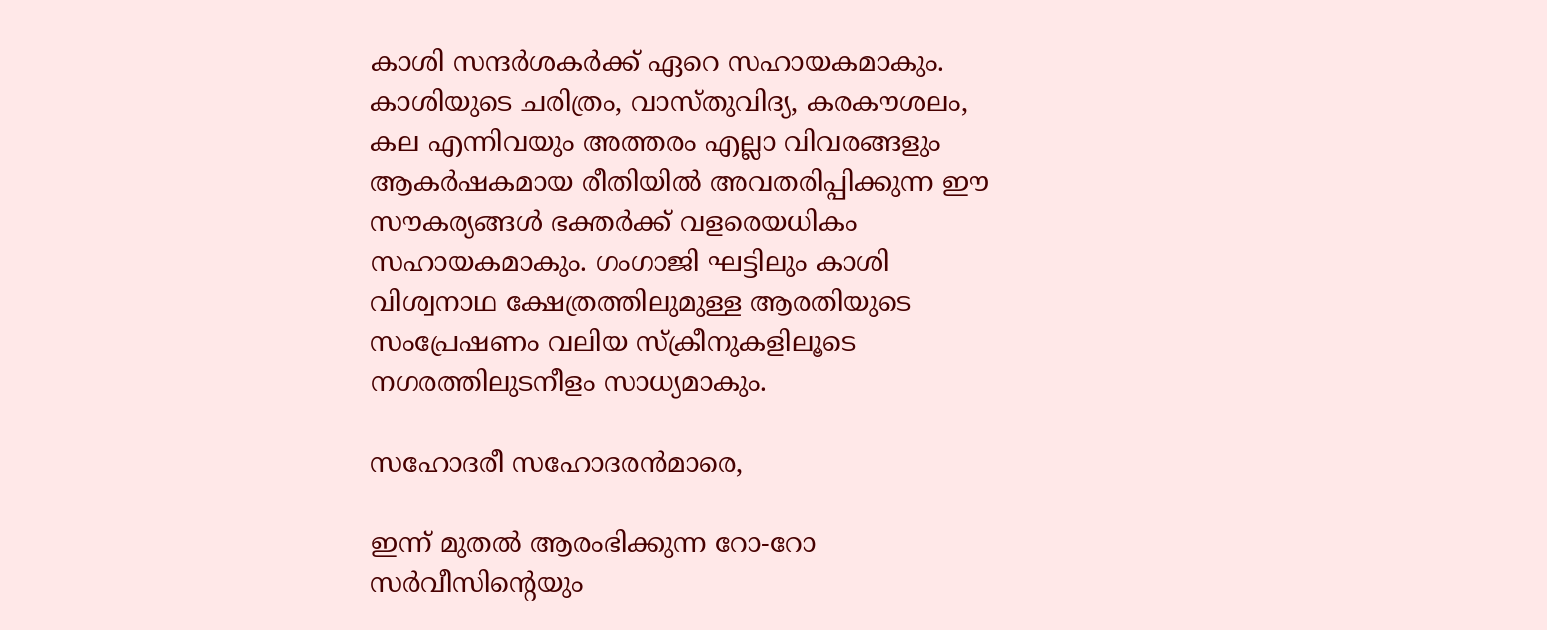കാശി സന്ദര്‍ശകര്‍ക്ക് ഏറെ സഹായകമാകും. കാശിയുടെ ചരിത്രം, വാസ്തുവിദ്യ, കരകൗശലം, കല എന്നിവയും അത്തരം എല്ലാ വിവരങ്ങളും ആകര്‍ഷകമായ രീതിയില്‍ അവതരിപ്പിക്കുന്ന ഈ സൗകര്യങ്ങള്‍ ഭക്തര്‍ക്ക് വളരെയധികം സഹായകമാകും. ഗംഗാജി ഘട്ടിലും കാശി വിശ്വനാഥ ക്ഷേത്രത്തിലുമുള്ള ആരതിയുടെ സംപ്രേഷണം വലിയ സ്‌ക്രീനുകളിലൂടെ നഗരത്തിലുടനീളം സാധ്യമാകും.

സഹോദരീ സഹോദരന്‍മാരെ,

ഇന്ന് മുതല്‍ ആരംഭിക്കുന്ന റോ-റോ സര്‍വീസിന്റെയും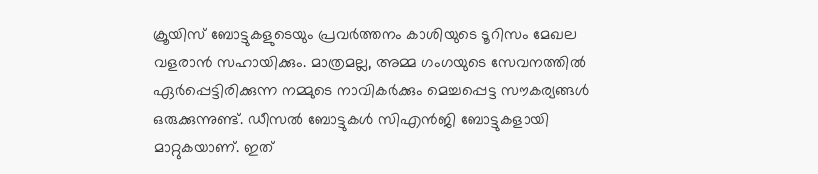ക്രൂയിസ് ബോട്ടുകളുടെയും പ്രവര്‍ത്തനം കാശിയുടെ ടൂറിസം മേഖല വളരാന്‍ സഹായിക്കും. മാത്രമല്ല, അമ്മ ഗംഗയുടെ സേവനത്തില്‍ ഏര്‍പ്പെട്ടിരിക്കുന്ന നമ്മുടെ നാവികര്‍ക്കും മെച്ചപ്പെട്ട സൗകര്യങ്ങള്‍ ഒരുക്കുന്നുണ്ട്. ഡീസല്‍ ബോട്ടുകള്‍ സിഎന്‍ജി ബോട്ടുകളായി മാറ്റുകയാണ്. ഇത്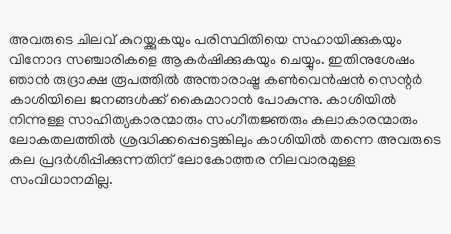അവരുടെ ചിലവ് കുറയ്ക്കുകയും പരിസ്ഥിതിയെ സഹായിക്കുകയും വിനോദ സഞ്ചാരികളെ ആകര്‍ഷിക്കുകയും ചെയ്യും. ഇതിനുശേഷം ഞാന്‍ രുദ്രാക്ഷ രൂപത്തില്‍ അന്താരാഷ്ട്ര കണ്‍വെന്‍ഷന്‍ സെന്റര്‍ കാശിയിലെ ജനങ്ങള്‍ക്ക് കൈമാറാന്‍ പോകുന്നു. കാശിയില്‍ നിന്നുള്ള സാഹിത്യകാരന്മാരും സംഗീതജ്ഞരും കലാകാരന്മാരും ലോകതലത്തില്‍ ശ്രദ്ധിക്കപ്പെട്ടെങ്കിലും കാശിയില്‍ തന്നെ അവരുടെ കല പ്രദര്‍ശിപ്പിക്കുന്നതിന് ലോകോത്തര നിലവാരമുള്ള സംവിധാനമില്ല.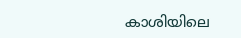കാശിയിലെ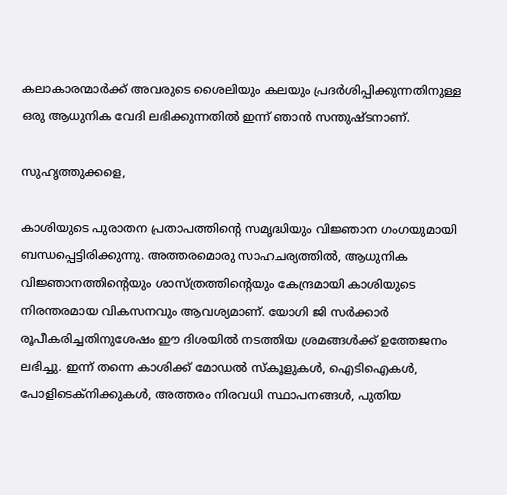കലാകാരന്മാര്‍ക്ക് അവരുടെ ശൈലിയും കലയും പ്രദര്‍ശിപ്പിക്കുന്നതിനുള്ള ഒരു ആധുനിക വേദി ലഭിക്കുന്നതില്‍ ഇന്ന് ഞാന്‍ സന്തുഷ്ടനാണ്.

സുഹൃത്തുക്കളെ,

കാശിയുടെ പുരാതന പ്രതാപത്തിന്റെ സമൃദ്ധിയും വിജ്ഞാന ഗംഗയുമായി ബന്ധപ്പെട്ടിരിക്കുന്നു. അത്തരമൊരു സാഹചര്യത്തില്‍, ആധുനിക വിജ്ഞാനത്തിന്റെയും ശാസ്ത്രത്തിന്റെയും കേന്ദ്രമായി കാശിയുടെ നിരന്തരമായ വികസനവും ആവശ്യമാണ്. യോഗി ജി സര്‍ക്കാര്‍ രൂപീകരിച്ചതിനുശേഷം ഈ ദിശയില്‍ നടത്തിയ ശ്രമങ്ങള്‍ക്ക് ഉത്തേജനം ലഭിച്ചു. ഇന്ന് തന്നെ കാശിക്ക് മോഡല്‍ സ്‌കൂളുകള്‍, ഐടിഐകള്‍, പോളിടെക്‌നിക്കുകള്‍, അത്തരം നിരവധി സ്ഥാപനങ്ങള്‍, പുതിയ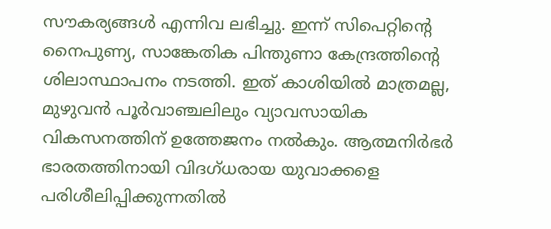സൗകര്യങ്ങള്‍ എന്നിവ ലഭിച്ചു. ഇന്ന് സിപെറ്റിന്റെ നൈപുണ്യ, സാങ്കേതിക പിന്തുണാ കേന്ദ്രത്തിന്റെ ശിലാസ്ഥാപനം നടത്തി. ഇത് കാശിയില്‍ മാത്രമല്ല, മുഴുവന്‍ പൂര്‍വാഞ്ചലിലും വ്യാവസായിക വികസനത്തിന് ഉത്തേജനം നല്‍കും. ആത്മനിര്‍ഭര്‍ ഭാരതത്തിനായി വിദഗ്ധരായ യുവാക്കളെ പരിശീലിപ്പിക്കുന്നതില്‍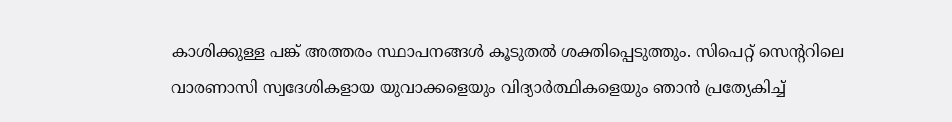കാശിക്കുള്ള പങ്ക് അത്തരം സ്ഥാപനങ്ങള്‍ കൂടുതല്‍ ശക്തിപ്പെടുത്തും. സിപെറ്റ് സെന്ററിലെ വാരണാസി സ്വദേശികളായ യുവാക്കളെയും വിദ്യാര്‍ത്ഥികളെയും ഞാന്‍ പ്രത്യേകിച്ച്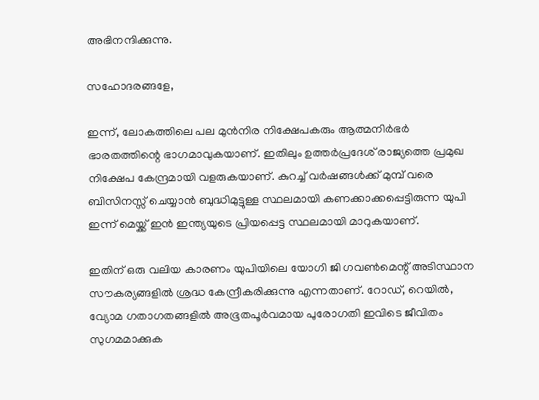അഭിനന്ദിക്കുന്നു.

സഹോദരങ്ങളേ,

ഇന്ന്, ലോകത്തിലെ പല മുന്‍നിര നിക്ഷേപകരും ആത്മനിര്‍ഭര്‍ ഭാരതത്തിന്റെ ഭാഗമാവുകയാണ്. ഇതിലും ഉത്തര്‍പ്രദേശ് രാജ്യത്തെ പ്രമുഖ നിക്ഷേപ കേന്ദ്രമായി വളരുകയാണ്. കുറച്ച് വര്‍ഷങ്ങള്‍ക്ക് മുമ്പ് വരെ ബിസിനസ്സ് ചെയ്യാന്‍ ബുദ്ധിമുട്ടുള്ള സ്ഥലമായി കണക്കാക്കപ്പെട്ടിരുന്ന യുപി ഇന്ന് മെയ്ക്ക് ഇന്‍ ഇന്ത്യയുടെ പ്രിയപ്പെട്ട സ്ഥലമായി മാറുകയാണ്.

ഇതിന് ഒരു വലിയ കാരണം യുപിയിലെ യോഗി ജി ഗവണ്‍മെന്റ് അടിസ്ഥാന സൗകര്യങ്ങളില്‍ ശ്രദ്ധ കേന്ദ്രീകരിക്കുന്നു എന്നതാണ്. റോഡ്, റെയില്‍, വ്യോമ ഗതാഗതങ്ങളില്‍ അഭൂതപൂര്‍വമായ പുരോഗതി ഇവിടെ ജീവിതം സുഗമമാക്കുക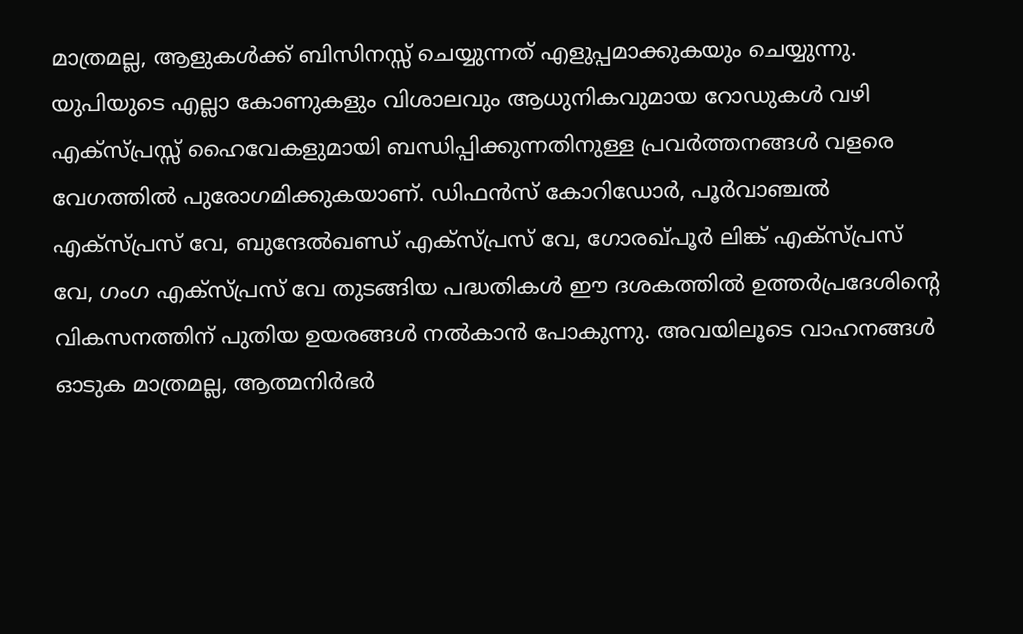മാത്രമല്ല, ആളുകള്‍ക്ക് ബിസിനസ്സ് ചെയ്യുന്നത് എളുപ്പമാക്കുകയും ചെയ്യുന്നു. യുപിയുടെ എല്ലാ കോണുകളും വിശാലവും ആധുനികവുമായ റോഡുകള്‍ വഴി എക്‌സ്പ്രസ്സ് ഹൈവേകളുമായി ബന്ധിപ്പിക്കുന്നതിനുള്ള പ്രവര്‍ത്തനങ്ങള്‍ വളരെ വേഗത്തില്‍ പുരോഗമിക്കുകയാണ്. ഡിഫന്‍സ് കോറിഡോര്‍, പൂര്‍വാഞ്ചല്‍ എക്‌സ്പ്രസ് വേ, ബുന്ദേല്‍ഖണ്ഡ് എക്‌സ്പ്രസ് വേ, ഗോരഖ്പൂര്‍ ലിങ്ക് എക്‌സ്പ്രസ് വേ, ഗംഗ എക്‌സ്പ്രസ് വേ തുടങ്ങിയ പദ്ധതികള്‍ ഈ ദശകത്തില്‍ ഉത്തര്‍പ്രദേശിന്റെ വികസനത്തിന് പുതിയ ഉയരങ്ങള്‍ നല്‍കാന്‍ പോകുന്നു. അവയിലൂടെ വാഹനങ്ങള്‍ ഓടുക മാത്രമല്ല, ആത്മനിര്‍ഭര്‍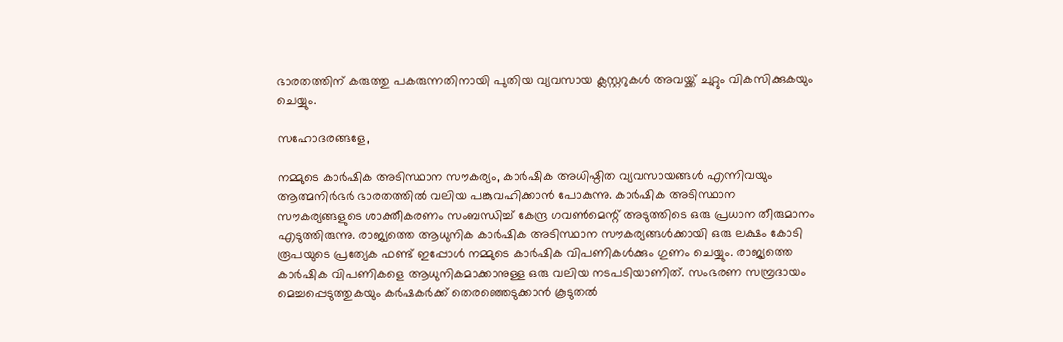ഭാരതത്തിന് കരുത്തു പകരുന്നതിനായി പുതിയ വ്യവസായ ക്ലസ്റ്ററുകള്‍ അവയ്ക്ക് ചുറ്റും വികസിക്കുകയും ചെയ്യും.

സഹോദരങ്ങളേ,

നമ്മുടെ കാര്‍ഷിക അടിസ്ഥാന സൗകര്യം, കാര്‍ഷിക അധിഷ്ഠിത വ്യവസായങ്ങള്‍ എന്നിവയും ആത്മനിര്‍ഭര്‍ ഭാരതത്തില്‍ വലിയ പങ്കുവഹിക്കാന്‍ പോകുന്നു. കാര്‍ഷിക അടിസ്ഥാന സൗകര്യങ്ങളുടെ ശാക്തീകരണം സംബന്ധിച്ച് കേന്ദ്ര ഗവണ്‍മെന്റ് അടുത്തിടെ ഒരു പ്രധാന തീരുമാനം എടുത്തിരുന്നു. രാജ്യത്തെ ആധുനിക കാര്‍ഷിക അടിസ്ഥാന സൗകര്യങ്ങള്‍ക്കായി ഒരു ലക്ഷം കോടി രൂപയുടെ പ്രത്യേക ഫണ്ട് ഇപ്പോള്‍ നമ്മുടെ കാര്‍ഷിക വിപണികള്‍ക്കും ഗുണം ചെയ്യും. രാജ്യത്തെ കാര്‍ഷിക വിപണികളെ ആധുനികമാക്കാനുള്ള ഒരു വലിയ നടപടിയാണിത്. സംഭരണ സമ്പ്രദായം മെച്ചപ്പെടുത്തുകയും കര്‍ഷകര്‍ക്ക് തെരഞ്ഞെടുക്കാന്‍ കൂടുതല്‍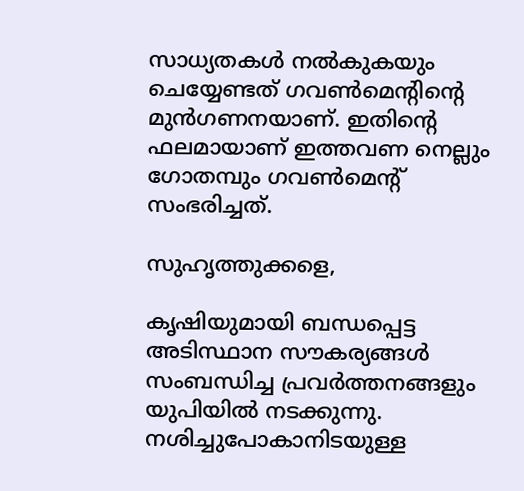സാധ്യതകള്‍ നല്‍കുകയും ചെയ്യേണ്ടത് ഗവണ്‍മെന്റിന്റെ മുന്‍ഗണനയാണ്. ഇതിന്റെ ഫലമായാണ് ഇത്തവണ നെല്ലും ഗോതമ്പും ഗവണ്‍മെന്റ് സംഭരിച്ചത്.

സുഹൃത്തുക്കളെ,

കൃഷിയുമായി ബന്ധപ്പെട്ട അടിസ്ഥാന സൗകര്യങ്ങള്‍ സംബന്ധിച്ച പ്രവര്‍ത്തനങ്ങളും യുപിയില്‍ നടക്കുന്നു. നശിച്ചുപോകാനിടയുള്ള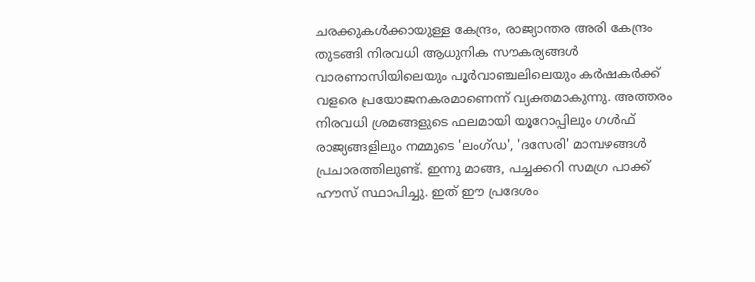ചരക്കുകള്‍ക്കായുള്ള കേന്ദ്രം, രാജ്യാന്തര അരി കേന്ദ്രം തുടങ്ങി നിരവധി ആധുനിക സൗകര്യങ്ങള്‍ വാരണാസിയിലെയും പൂര്‍വാഞ്ചലിലെയും കര്‍ഷകര്‍ക്ക് വളരെ പ്രയോജനകരമാണെന്ന് വ്യക്തമാകുന്നു. അത്തരം നിരവധി ശ്രമങ്ങളുടെ ഫലമായി യൂറോപ്പിലും ഗള്‍ഫ് രാജ്യങ്ങളിലും നമ്മുടെ 'ലംഗ്ഡ', 'ദസേരി' മാമ്പഴങ്ങള്‍ പ്രചാരത്തിലുണ്ട്. ഇന്നു മാങ്ങ, പച്ചക്കറി സമഗ്ര പാക്ക് ഹൗസ് സ്ഥാപിച്ചു. ഇത് ഈ പ്രദേശം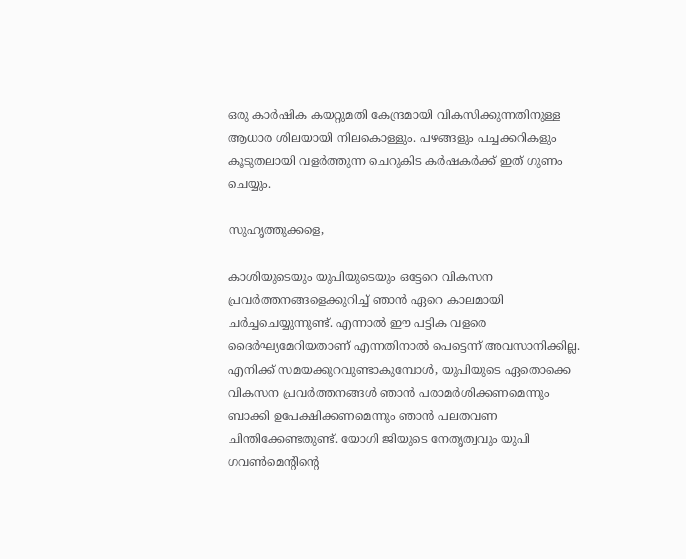ഒരു കാര്‍ഷിക കയറ്റുമതി കേന്ദ്രമായി വികസിക്കുന്നതിനുള്ള ആധാര ശിലയായി നിലകൊള്ളും. പഴങ്ങളും പച്ചക്കറികളും കൂടുതലായി വളര്‍ത്തുന്ന ചെറുകിട കര്‍ഷകര്‍ക്ക് ഇത് ഗുണം ചെയ്യും.

സുഹൃത്തുക്കളെ,

കാശിയുടെയും യുപിയുടെയും ഒട്ടേറെ വികസന പ്രവര്‍ത്തനങ്ങളെക്കുറിച്ച് ഞാന്‍ ഏറെ കാലമായി ചര്‍ച്ചചെയ്യുന്നുണ്ട്. എന്നാല്‍ ഈ പട്ടിക വളരെ ദൈര്‍ഘ്യമേറിയതാണ് എന്നതിനാല്‍ പെട്ടെന്ന് അവസാനിക്കില്ല. എനിക്ക് സമയക്കുറവുണ്ടാകുമ്പോള്‍, യുപിയുടെ ഏതൊക്കെ വികസന പ്രവര്‍ത്തനങ്ങള്‍ ഞാന്‍ പരാമര്‍ശിക്കണമെന്നും ബാക്കി ഉപേക്ഷിക്കണമെന്നും ഞാന്‍ പലതവണ ചിന്തിക്കേണ്ടതുണ്ട്. യോഗി ജിയുടെ നേതൃത്വവും യുപി ഗവണ്‍മെന്റിന്റെ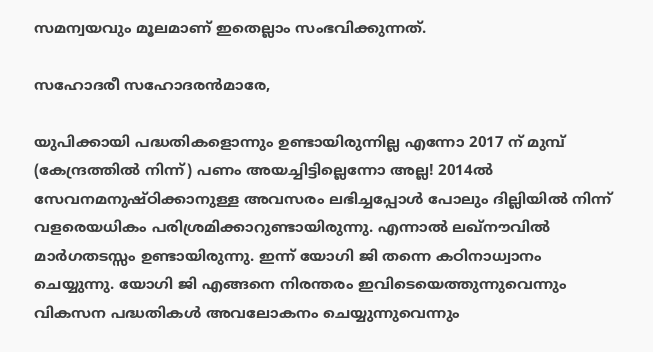സമന്വയവും മൂലമാണ് ഇതെല്ലാം സംഭവിക്കുന്നത്.

സഹോദരീ സഹോദരന്‍മാരേ,

യുപിക്കായി പദ്ധതികളൊന്നും ഉണ്ടായിരുന്നില്ല എന്നോ 2017 ന് മുമ്പ് (കേന്ദ്രത്തില്‍ നിന്ന്) പണം അയച്ചിട്ടില്ലെന്നോ അല്ല! 2014ല്‍ സേവനമനുഷ്ഠിക്കാനുള്ള അവസരം ലഭിച്ചപ്പോള്‍ പോലും ദില്ലിയില്‍ നിന്ന് വളരെയധികം പരിശ്രമിക്കാറുണ്ടായിരുന്നു. എന്നാല്‍ ലഖ്നൗവില്‍ മാര്‍ഗതടസ്സം ഉണ്ടായിരുന്നു. ഇന്ന് യോഗി ജി തന്നെ കഠിനാധ്വാനം ചെയ്യുന്നു. യോഗി ജി എങ്ങനെ നിരന്തരം ഇവിടെയെത്തുന്നുവെന്നും വികസന പദ്ധതികള്‍ അവലോകനം ചെയ്യുന്നുവെന്നും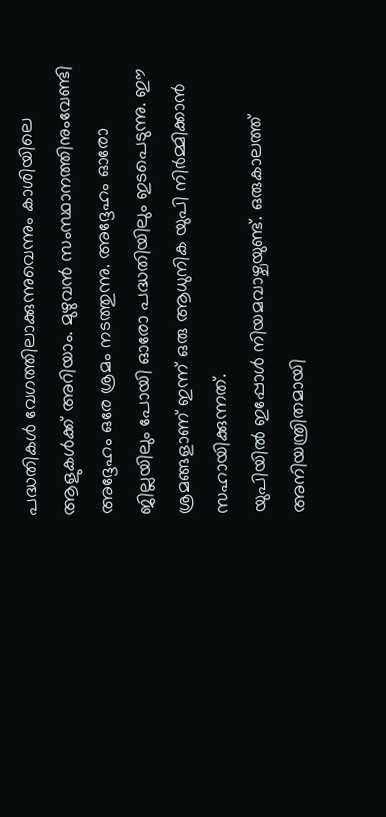പദ്ധതികള്‍ വേഗത്തിലാക്കുന്നുവെന്നും കാശിയിലെ ആളുകള്‍ക്ക് അറിയാം. മുഴുവന്‍ സംസ്ഥാനത്തിനുംവേണ്ടി അദ്ദേഹം ഒരേ ശ്രമം നടത്തുന്നു. അദ്ദേഹം ഓരോ ജില്ലയിലും പോയി ഓരോ പദ്ധതിയിലും ഇടപെടുന്നു. ഈ ശ്രമങ്ങളാണ് ഇന്ന് ഒരു ആധുനിക യുപി നിര്‍മ്മിക്കാന്‍ സഹായിക്കുന്നത്.
യുപിയില്‍ ഇപ്പോള്‍ നിയമവാഴ്ചയുണ്ട്. ഒരുകാലത്ത് അനിയന്ത്രിതമായി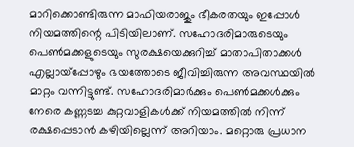മാറിക്കൊണ്ടിരുന്ന മാഫിയരാജും ഭീകരതയും ഇപ്പോള്‍ നിയമത്തിന്റെ പിടിയിലാണ്. സഹോദരിമാരുടെയും പെണ്‍മക്കളുടെയും സുരക്ഷയെക്കുറിച്ച് മാതാപിതാക്കള്‍ എല്ലായ്‌പ്പോഴും ഭയത്തോടെ ജീവിച്ചിരുന്ന അവസ്ഥയില്‍ മാറ്റം വന്നിട്ടുണ്ട്. സഹോദരിമാര്‍ക്കും പെണ്‍മക്കള്‍ക്കും നേരെ കണ്ണടച്ച കുറ്റവാളികള്‍ക്ക് നിയമത്തില്‍ നിന്ന് രക്ഷപ്പെടാന്‍ കഴിയില്ലെന്ന് അറിയാം. മറ്റൊരു പ്രധാന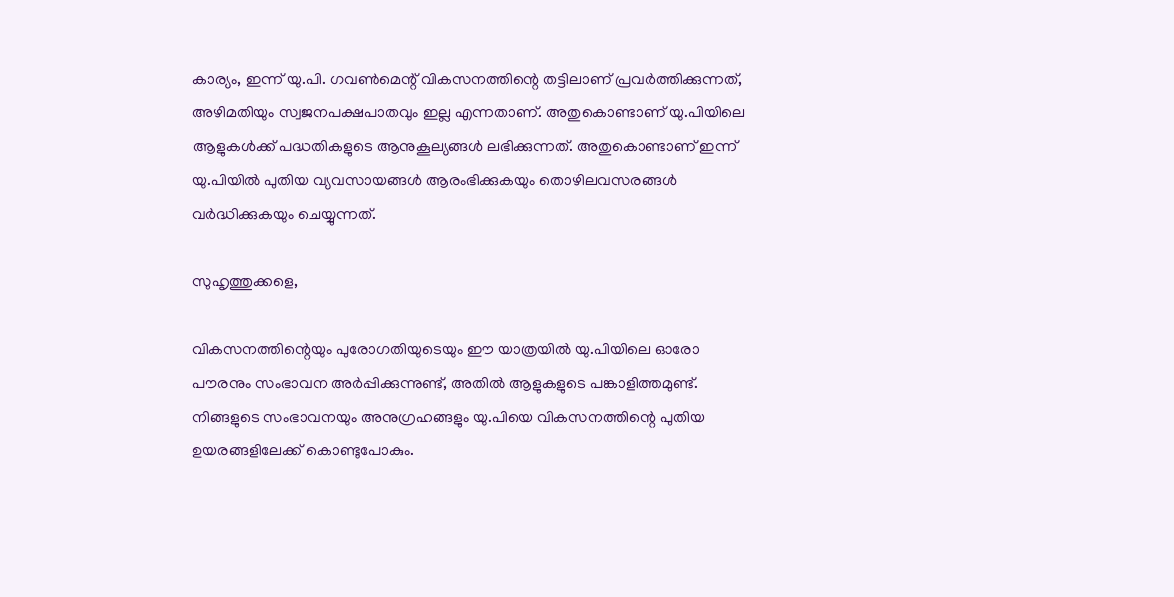കാര്യം, ഇന്ന് യു.പി. ഗവണ്‍മെന്റ് വികസനത്തിന്റെ തട്ടിലാണ് പ്രവര്‍ത്തിക്കുന്നത്, അഴിമതിയും സ്വജനപക്ഷപാതവും ഇല്ല എന്നതാണ്. അതുകൊണ്ടാണ് യു.പിയിലെ ആളുകള്‍ക്ക് പദ്ധതികളുടെ ആനുകൂല്യങ്ങള്‍ ലഭിക്കുന്നത്. അതുകൊണ്ടാണ് ഇന്ന് യു.പിയില്‍ പുതിയ വ്യവസായങ്ങള്‍ ആരംഭിക്കുകയും തൊഴിലവസരങ്ങള്‍ വര്‍ദ്ധിക്കുകയും ചെയ്യുന്നത്.

സുഹൃത്തുക്കളെ,

വികസനത്തിന്റെയും പുരോഗതിയുടെയും ഈ യാത്രയില്‍ യു.പിയിലെ ഓരോ പൗരനും സംഭാവന അര്‍പ്പിക്കുന്നുണ്ട്, അതില്‍ ആളുകളുടെ പങ്കാളിത്തമുണ്ട്. നിങ്ങളുടെ സംഭാവനയും അനുഗ്രഹങ്ങളും യു.പിയെ വികസനത്തിന്റെ പുതിയ ഉയരങ്ങളിലേക്ക് കൊണ്ടുപോകും.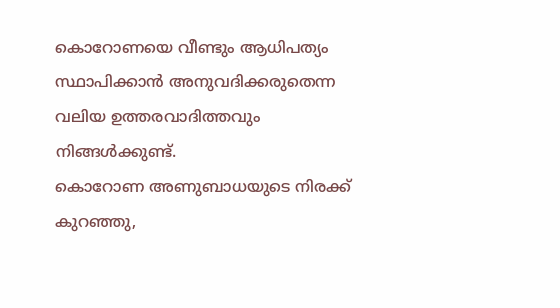കൊറോണയെ വീണ്ടും ആധിപത്യം സ്ഥാപിക്കാന്‍ അനുവദിക്കരുതെന്ന വലിയ ഉത്തരവാദിത്തവും നിങ്ങള്‍ക്കുണ്ട്.
കൊറോണ അണുബാധയുടെ നിരക്ക് കുറഞ്ഞു,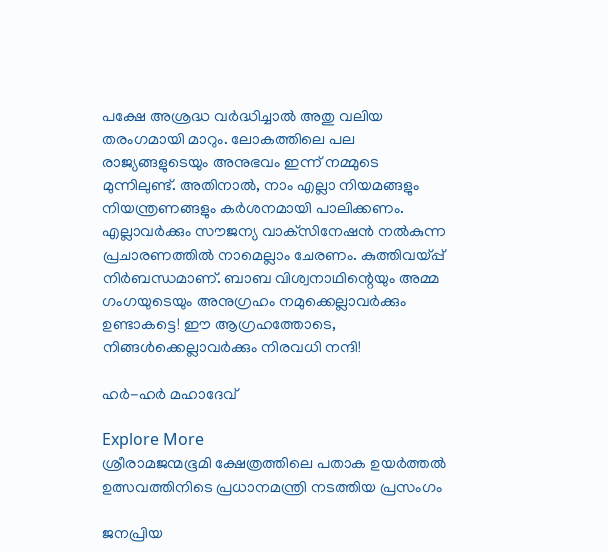പക്ഷേ അശ്രദ്ധ വര്‍ദ്ധിച്ചാല്‍ അതു വലിയ തരംഗമായി മാറും. ലോകത്തിലെ പല രാജ്യങ്ങളുടെയും അനുഭവം ഇന്ന് നമ്മുടെ മുന്നിലുണ്ട്. അതിനാല്‍, നാം എല്ലാ നിയമങ്ങളും നിയന്ത്രണങ്ങളും കര്‍ശനമായി പാലിക്കണം. എല്ലാവര്‍ക്കും സൗജന്യ വാക്‌സിനേഷന്‍ നല്‍കുന്ന പ്രചാരണത്തില്‍ നാമെല്ലാം ചേരണം. കുത്തിവയ്പ്പ് നിര്‍ബന്ധമാണ്. ബാബ വിശ്വനാഥിന്റെയും അമ്മ ഗംഗയുടെയും അനുഗ്രഹം നമുക്കെല്ലാവര്‍ക്കും ഉണ്ടാകട്ടെ! ഈ ആഗ്രഹത്തോടെ, നിങ്ങള്‍ക്കെല്ലാവര്‍ക്കും നിരവധി നന്ദി!

ഹര്‍-ഹര്‍ മഹാദേവ്

Explore More
ശ്രീരാമജന്മഭൂമി ക്ഷേത്രത്തിലെ പതാക ഉയർത്തൽ ഉത്സവത്തിനിടെ പ്രധാനമന്ത്രി നടത്തിയ പ്രസംഗം

ജനപ്രിയ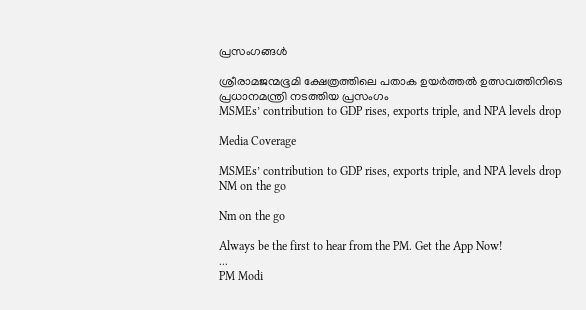പ്രസംഗങ്ങൾ

ശ്രീരാമജന്മഭൂമി ക്ഷേത്രത്തിലെ പതാക ഉയർത്തൽ ഉത്സവത്തിനിടെ പ്രധാനമന്ത്രി നടത്തിയ പ്രസംഗം
MSMEs’ contribution to GDP rises, exports triple, and NPA levels drop

Media Coverage

MSMEs’ contribution to GDP rises, exports triple, and NPA levels drop
NM on the go

Nm on the go

Always be the first to hear from the PM. Get the App Now!
...
PM Modi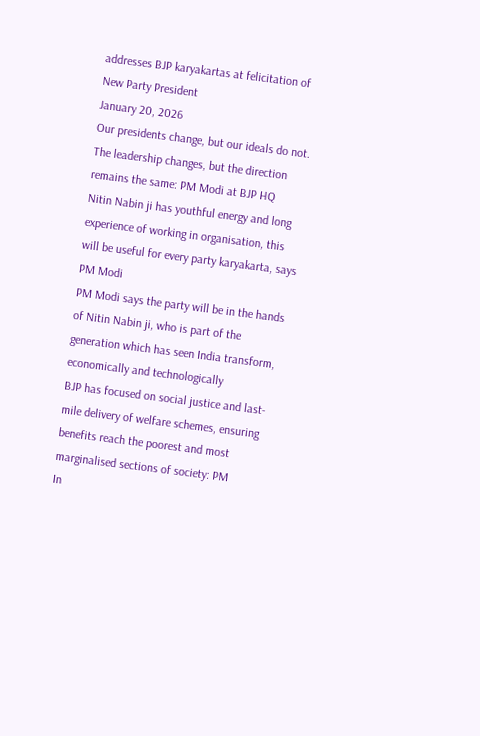addresses BJP karyakartas at felicitation of New Party President
January 20, 2026
Our presidents change, but our ideals do not. The leadership changes, but the direction remains the same: PM Modi at BJP HQ
Nitin Nabin ji has youthful energy and long experience of working in organisation, this will be useful for every party karyakarta, says PM Modi
PM Modi says the party will be in the hands of Nitin Nabin ji, who is part of the generation which has seen India transform, economically and technologically
BJP has focused on social justice and last-mile delivery of welfare schemes, ensuring benefits reach the poorest and most marginalised sections of society: PM
In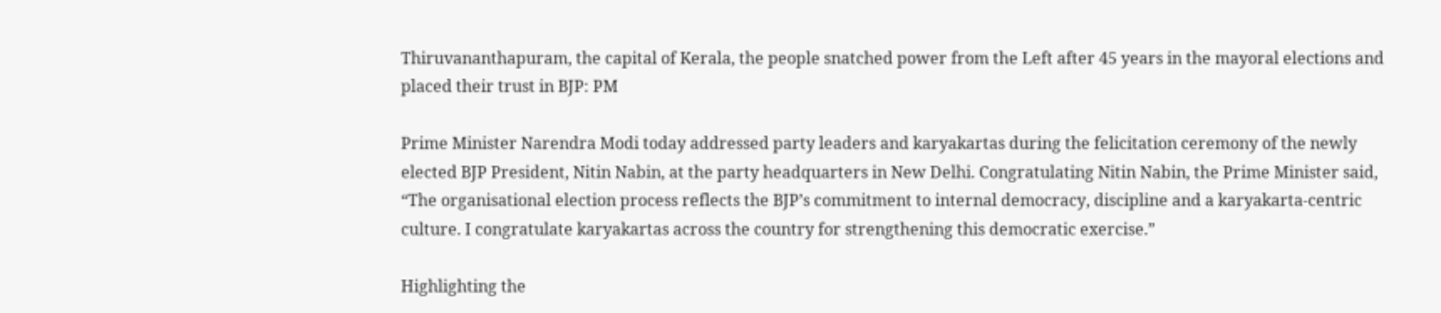Thiruvananthapuram, the capital of Kerala, the people snatched power from the Left after 45 years in the mayoral elections and placed their trust in BJP: PM

Prime Minister Narendra Modi today addressed party leaders and karyakartas during the felicitation ceremony of the newly elected BJP President, Nitin Nabin, at the party headquarters in New Delhi. Congratulating Nitin Nabin, the Prime Minister said, “The organisational election process reflects the BJP’s commitment to internal democracy, discipline and a karyakarta-centric culture. I congratulate karyakartas across the country for strengthening this democratic exercise.”

Highlighting the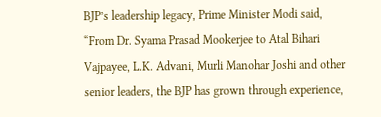BJP’s leadership legacy, Prime Minister Modi said, “From Dr. Syama Prasad Mookerjee to Atal Bihari Vajpayee, L.K. Advani, Murli Manohar Joshi and other senior leaders, the BJP has grown through experience,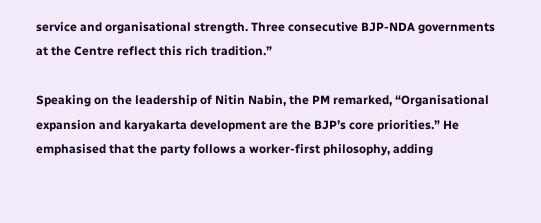service and organisational strength. Three consecutive BJP-NDA governments at the Centre reflect this rich tradition.”

Speaking on the leadership of Nitin Nabin, the PM remarked, “Organisational expansion and karyakarta development are the BJP’s core priorities.” He emphasised that the party follows a worker-first philosophy, adding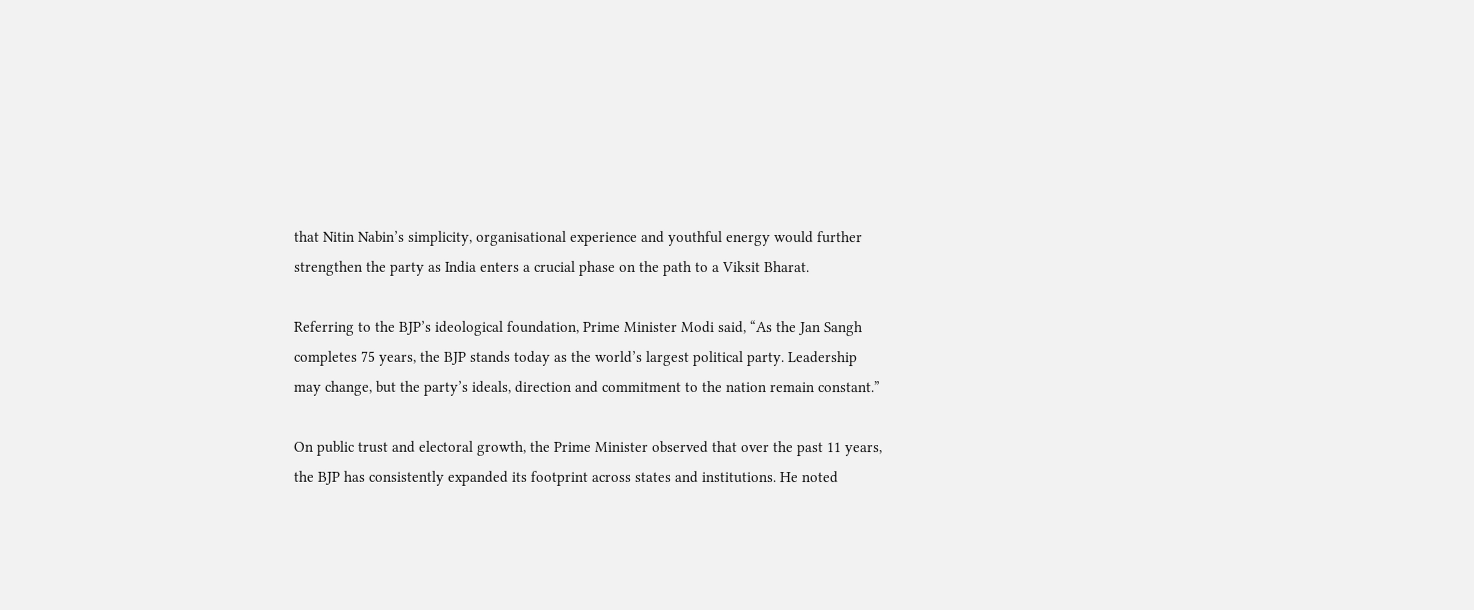that Nitin Nabin’s simplicity, organisational experience and youthful energy would further strengthen the party as India enters a crucial phase on the path to a Viksit Bharat.

Referring to the BJP’s ideological foundation, Prime Minister Modi said, “As the Jan Sangh completes 75 years, the BJP stands today as the world’s largest political party. Leadership may change, but the party’s ideals, direction and commitment to the nation remain constant.”

On public trust and electoral growth, the Prime Minister observed that over the past 11 years, the BJP has consistently expanded its footprint across states and institutions. He noted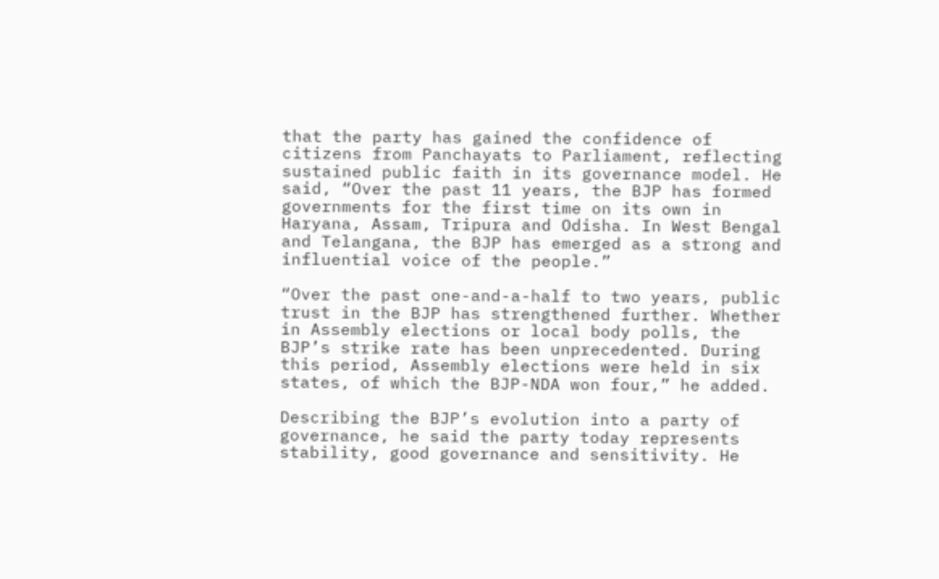that the party has gained the confidence of citizens from Panchayats to Parliament, reflecting sustained public faith in its governance model. He said, “Over the past 11 years, the BJP has formed governments for the first time on its own in Haryana, Assam, Tripura and Odisha. In West Bengal and Telangana, the BJP has emerged as a strong and influential voice of the people.”

“Over the past one-and-a-half to two years, public trust in the BJP has strengthened further. Whether in Assembly elections or local body polls, the BJP’s strike rate has been unprecedented. During this period, Assembly elections were held in six states, of which the BJP-NDA won four,” he added.

Describing the BJP’s evolution into a party of governance, he said the party today represents stability, good governance and sensitivity. He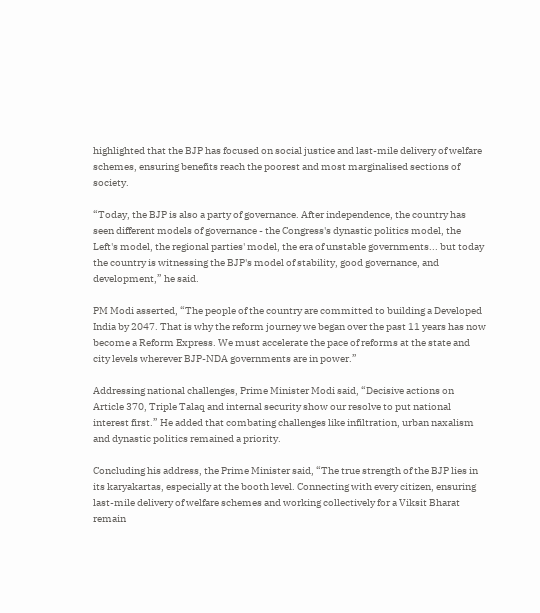highlighted that the BJP has focused on social justice and last-mile delivery of welfare schemes, ensuring benefits reach the poorest and most marginalised sections of society.

“Today, the BJP is also a party of governance. After independence, the country has seen different models of governance - the Congress's dynastic politics model, the Left's model, the regional parties' model, the era of unstable governments... but today the country is witnessing the BJP's model of stability, good governance, and development,” he said.

PM Modi asserted, “The people of the country are committed to building a Developed India by 2047. That is why the reform journey we began over the past 11 years has now become a Reform Express. We must accelerate the pace of reforms at the state and city levels wherever BJP-NDA governments are in power.”

Addressing national challenges, Prime Minister Modi said, “Decisive actions on Article 370, Triple Talaq and internal security show our resolve to put national interest first.” He added that combating challenges like infiltration, urban naxalism and dynastic politics remained a priority.

Concluding his address, the Prime Minister said, “The true strength of the BJP lies in its karyakartas, especially at the booth level. Connecting with every citizen, ensuring last-mile delivery of welfare schemes and working collectively for a Viksit Bharat remain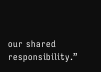our shared responsibility.”